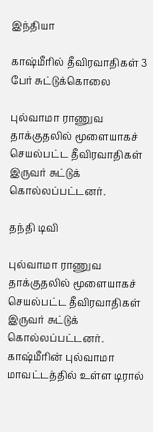இந்தியா

காஷ்மீரில் தீவிரவாதிகள் 3 பேர் சுட்டுக்கொலை

புல்வாமா ராணுவ தாக்குதலில் மூளையாகச் செயல்பட்ட தீவிரவாதிகள் இருவர் சுட்டுக் கொல்லப்பட்டனர்.

தந்தி டிவி

புல்வாமா ராணுவ தாக்குதலில் மூளையாகச் செயல்பட்ட தீவிரவாதிகள் இருவர் சுட்டுக் கொல்லப்பட்டனர். காஷ்மீரின் புல்வாமா மாவட்டத்தில் உள்ள டிரால்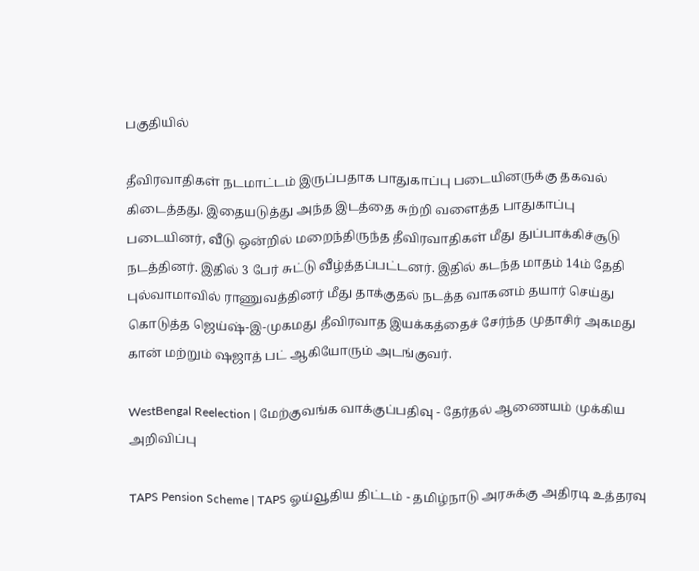பகுதியில்

தீவிரவாதிகள் நடமாட்டம் இருப்பதாக பாதுகாப்பு படையினருக்கு தகவல் கிடைத்தது. இதையடுத்து அந்த இடத்தை சுற்றி வளைத்த பாதுகாப்பு படையினர், வீடு ஒன்றில் மறைந்திருந்த தீவிரவாதிகள் மீது துப்பாக்கிச்சூடு நடத்தினர். இதில் 3 பேர் சுட்டு வீழ்த்தப்பட்டனர். இதில் கடந்த மாதம் 14ம் தேதி புல்வாமாவில் ராணுவத்தினர் மீது தாக்குதல் நடத்த வாகனம் தயார் செய்து கொடுத்த ஜெய்ஷ்-இ-முகமது தீவிரவாத இயக்கத்தைச் சேர்ந்த முதாசிர் அகமது கான் மற்றும் ஷஜாத் பட் ஆகியோரும் அடங்குவர்.

WestBengal Reelection | மேற்குவங்க வாக்குப்பதிவு - தேர்தல் ஆணையம் முக்கிய அறிவிப்பு

TAPS Pension Scheme | TAPS ஓய்வூதிய திட்டம் - தமிழ்நாடு அரசுக்கு அதிரடி உத்தரவு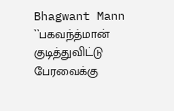Bhagwant Mann ``பகவந்த்மான் குடித்துவிட்டு பேரவைக்கு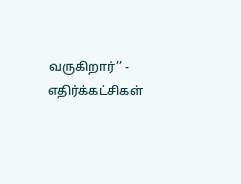வருகிறார்’’ - எதிர்க்கட்சிகள்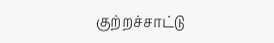குற்றச்சாட்டு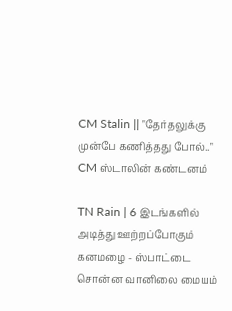CM Stalin || "தேர்தலுக்கு முன்பே கணித்தது போல்.." CM ஸ்டாலின் கண்டனம்

TN Rain | 6 இடங்களில் அடித்து ஊற்றப்போகும் கனமழை - ஸ்பாட்டை சொன்ன வானிலை மையம்